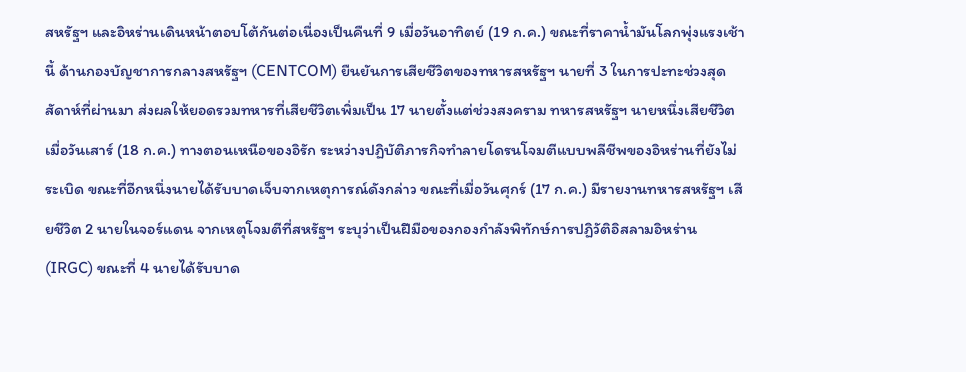สหรัฐฯ และอิหร่านเดินหน้าตอบโต้กันต่อเนื่องเป็นคืนที่ 9 เมื่อวันอาทิตย์ (19 ก.ค.) ขณะที่ราคาน้ำมันโลกพุ่งแรงเช้านี้ ด้านกองบัญชาการกลางสหรัฐฯ (CENTCOM) ยืนยันการเสียชีวิตของทหารสหรัฐฯ นายที่ 3 ในการปะทะช่วงสุดสัดาห์ที่ผ่านมา ส่งผลให้ยอดรวมทหารที่เสียชีวิตเพิ่มเป็น 17 นายตั้งแต่ช่วงสงคราม ทหารสหรัฐฯ นายหนึ่งเสียชีวิตเมื่อวันเสาร์ (18 ก.ค.) ทางตอนเหนือของอิรัก ระหว่างปฏิบัติภารกิจทำลายโดรนโจมตีแบบพลีชีพของอิหร่านที่ยังไม่ระเบิด ขณะที่อีกหนึ่งนายได้รับบาดเจ็บจากเหตุการณ์ดังกล่าว ขณะที่เมื่อวันศุกร์ (17 ก.ค.) มีรายงานทหารสหรัฐฯ เสียชีวิต 2 นายในจอร์แดน จากเหตุโจมตีที่สหรัฐฯ ระบุว่าเป็นฝีมือของกองกำลังพิทักษ์การปฏิวัติอิสลามอิหร่าน (IRGC) ขณะที่ 4 นายได้รับบาด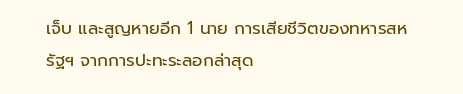เจ็บ และสูญหายอีก 1 นาย การเสียชีวิตของทหารสหรัฐฯ จากการปะทะระลอกล่าสุด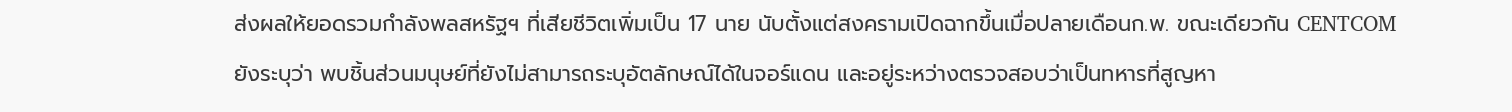ส่งผลให้ยอดรวมกำลังพลสหรัฐฯ ที่เสียชีวิตเพิ่มเป็น 17 นาย นับตั้งแต่สงครามเปิดฉากขึ้นเมื่อปลายเดือนก.พ. ขณะเดียวกัน CENTCOM ยังระบุว่า พบชิ้นส่วนมนุษย์ที่ยังไม่สามารถระบุอัตลักษณ์ได้ในจอร์แดน และอยู่ระหว่างตรวจสอบว่าเป็นทหารที่สูญหา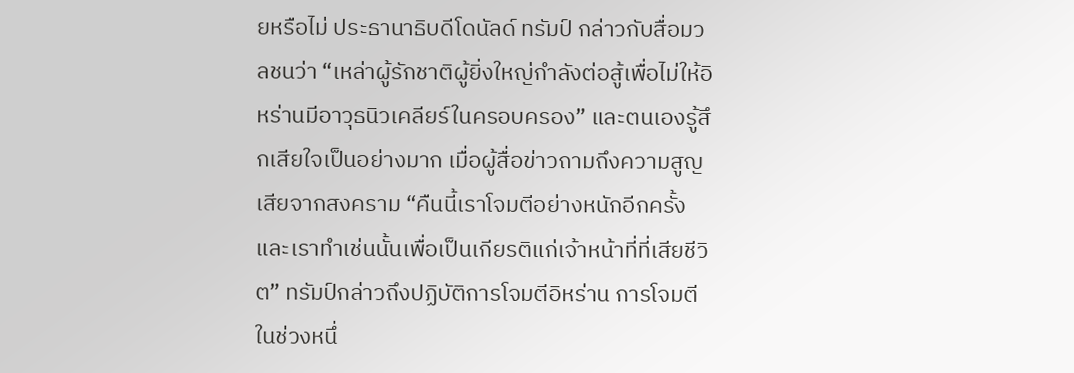ยหรือไม่ ประธานาธิบดีโดนัลด์ ทรัมป์ กล่าวกับสื่อมวลชนว่า “เหล่าผู้รักชาติผู้ยิ่งใหญ่กำลังต่อสู้เพื่อไม่ให้อิหร่านมีอาวุธนิวเคลียร์ในครอบครอง” และตนเองรู้สึกเสียใจเป็นอย่างมาก เมื่อผู้สื่อข่าวถามถึงความสูญเสียจากสงคราม “คืนนี้เราโจมตีอย่างหนักอีกครั้ง และเราทำเช่นนั้นเพื่อเป็นเกียรติแก่เจ้าหน้าที่ที่เสียชีวิต” ทรัมป์กล่าวถึงปฏิบัติการโจมตีอิหร่าน การโจมตีในช่วงหนึ่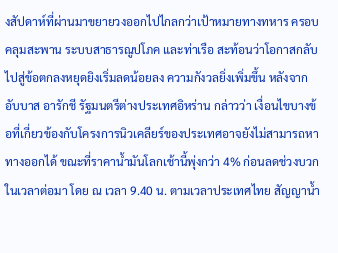งสัปดาห์ที่ผ่านมาขยายวงออกไปไกลกว่าเป้าหมายทางทหาร ครอบคลุมสะพาน ระบบสาธารณูปโภค และท่าเรือ สะท้อนว่าโอกาสกลับไปสู่ข้อตกลงหยุดยิงเริ่มลดน้อยลง ความกังวลยิ่งเพิ่มขึ้น หลังจากอับบาส อารักชี รัฐมนตรีต่างประเทศอิหร่าน กล่าวว่า เงื่อนไขบางข้อที่เกี่ยวข้องกับโครงการนิวเคลียร์ของประเทศอาจยังไม่สามารถหาทางออกได้ ขณะที่ราคาน้ำมันโลกเช้านี้พุ่งกว่า 4% ก่อนลดช่วงบวกในเวลาต่อมา โดย ณ เวลา 9.40 น. ตามเวลาประเทศไทย สัญญาน้ำ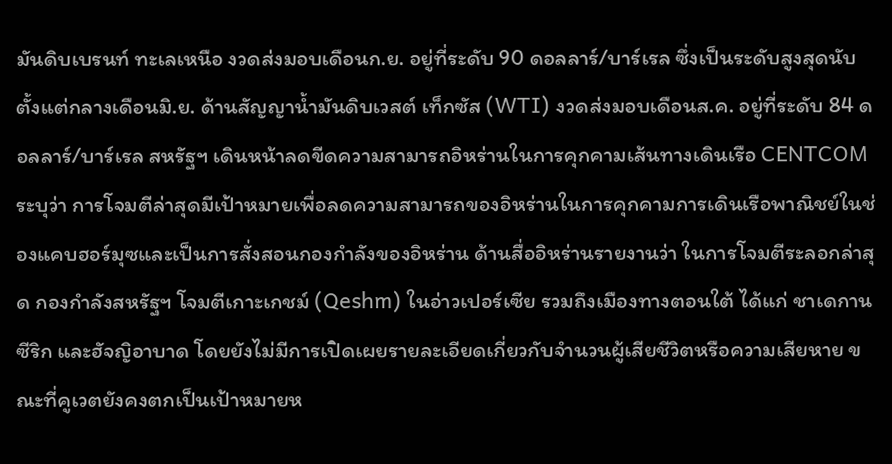มันดิบเบรนท์ ทะเลเหนือ งวดส่งมอบเดือนก.ย. อยู่ที่ระดับ 90 ดอลลาร์/บาร์เรล ซึ่งเป็นระดับสูงสุดนับตั้งแต่กลางเดือนมิ.ย. ด้านสัญญาน้ำมันดิบเวสต์ เท็กซัส (WTI) งวดส่งมอบเดือนส.ค. อยู่ที่ระดับ 84 ดอลลาร์/บาร์เรล สหรัฐฯ เดินหน้าลดขีดความสามารถอิหร่านในการคุกคามเส้นทางเดินเรือ CENTCOM ระบุว่า การโจมตีล่าสุดมีเป้าหมายเพื่อลดความสามารถของอิหร่านในการคุกคามการเดินเรือพาณิชย์ในช่องแคบฮอร์มุซและเป็นการสั่งสอนกองกำลังของอิหร่าน ด้านสื่ออิหร่านรายงานว่า ในการโจมตีระลอกล่าสุด กองกำลังสหรัฐฯ โจมตีเกาะเกชม์ (Qeshm) ในอ่าวเปอร์เซีย รวมถึงเมืองทางตอนใต้ ได้แก่ ชาเดกาน ซีริก และฮัจญิอาบาด โดยยังไม่มีการเปิดเผยรายละเอียดเกี่ยวกับจำนวนผู้เสียชีวิตหรือความเสียหาย ขณะที่คูเวตยังคงตกเป็นเป้าหมายห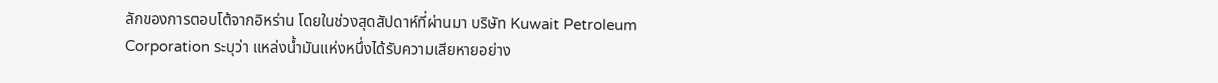ลักของการตอบโต้จากอิหร่าน โดยในช่วงสุดสัปดาห์ที่ผ่านมา บริษัท Kuwait Petroleum Corporation ระบุว่า แหล่งน้ำมันแห่งหนึ่งได้รับความเสียหายอย่าง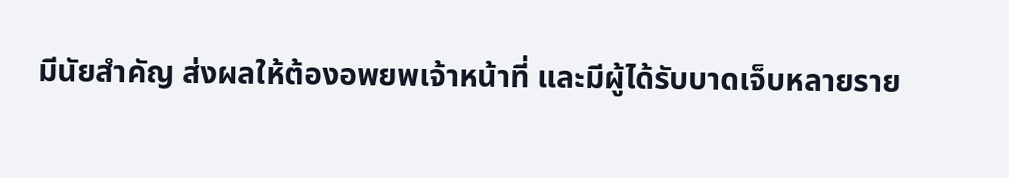มีนัยสำคัญ ส่งผลให้ต้องอพยพเจ้าหน้าที่ และมีผู้ได้รับบาดเจ็บหลายราย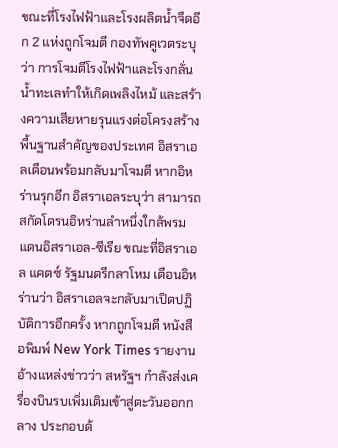ขณะที่โรงไฟฟ้าและโรงผลิตน้ำจืดอีก 2 แห่งถูกโจมตี กองทัพคูเวตระบุว่า การโจมตีโรงไฟฟ้าและโรงกลั่นน้ำทะเลทำให้เกิดเพลิงไหม้ และสร้างความเสียหายรุนแรงต่อโครงสร้างพื้นฐานสำคัญของประเทศ อิสราเอลเตือนพร้อมกลับมาโจมตี หากอิหร่านรุกอีก อิสราเอลระบุว่า สามารถสกัดโดรนอิหร่านลำหนึ่งใกล้พรมแดนอิสราเอล-ซีเรีย ขณะที่อิสราเอล แคตซ์ รัฐมนตรีกลาโหม เตือนอิหร่านว่า อิสราเอลจะกลับมาเปิดปฏิบัติการอีกครั้ง หากถูกโจมตี หนังสือพิมพ์ New York Times รายงานอ้างแหล่งข่าวว่า สหรัฐฯ กำลังส่งเครื่องบินรบเพิ่มเติมเข้าสู่ตะวันออกกลาง ประกอบด้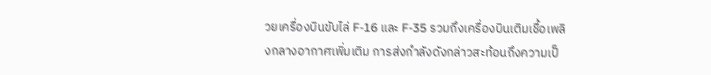วยเครื่องบินขับไล่ F-16 และ F-35 รวมถึงเครื่องบินเติมเชื้อเพลิงกลางอากาศเพิ่มเติม การส่งกำลังดังกล่าวสะท้อนถึงความเป็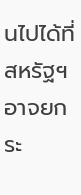นไปได้ที่สหรัฐฯ อาจยกระ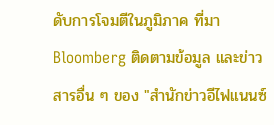ดับการโจมตีในภูมิภาค ที่มา Bloomberg ติดตามข้อมูล และข่าวสารอื่น ๆ ของ "สำนักข่าวอีไฟแนนซ์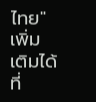ไทย" เพิ่มเติมได้ที่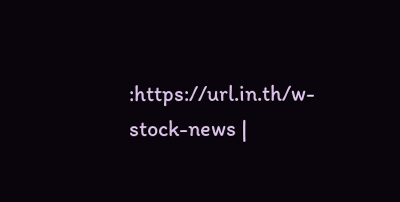:https://url.in.th/w-stock-news |